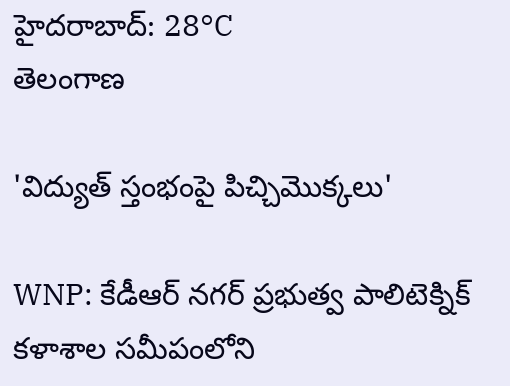హైదరాబాద్: 28°C
తెలంగాణ

'విద్యుత్ స్తంభంపై పిచ్చిమొక్కలు'

WNP: కేడీఆర్ నగర్ ప్రభుత్వ పాలిటెక్నిక్ కళాశాల సమీపంలోని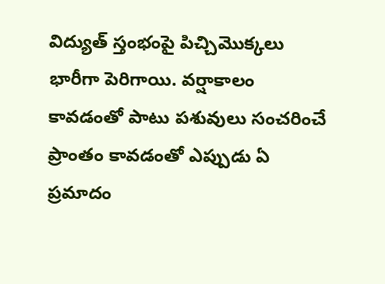విద్యుత్ స్తంభంపై పిచ్చిమొక్కలు భారీగా పెరిగాయి. వర్షాకాలం కావడంతో పాటు పశువులు సంచరించే ప్రాంతం కావడంతో ఎప్పుడు ఏ ప్రమాదం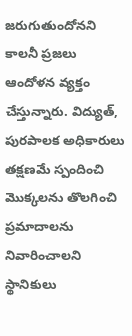జరుగుతుందోనని కాలనీ ప్రజలు ఆందోళన వ్యక్తం చేస్తున్నారు. విద్యుత్, పురపాలక అధికారులు తక్షణమే స్పందించి మొక్కలను తొలగించి ప్రమాదాలను నివారించాలని స్థానికులు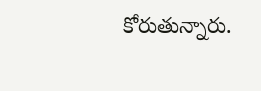కోరుతున్నారు.